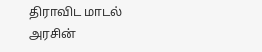திராவிட மாடல் அரசின்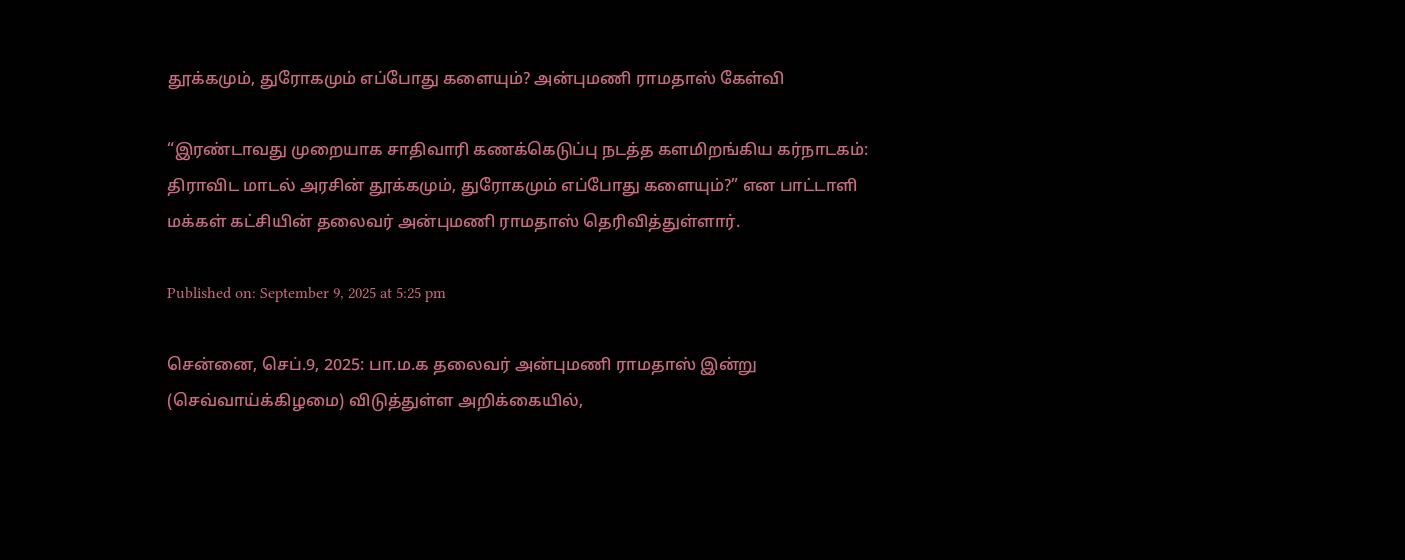தூக்கமும், துரோகமும் எப்போது களையும்? அன்புமணி ராமதாஸ் கேள்வி

“இரண்டாவது முறையாக சாதிவாரி கணக்கெடுப்பு நடத்த களமிறங்கிய கர்நாடகம்: திராவிட மாடல் அரசின் தூக்கமும், துரோகமும் எப்போது களையும்?” என பாட்டாளி மக்கள் கட்சியின் தலைவர் அன்புமணி ராமதாஸ் தெரிவித்துள்ளார்.

Published on: September 9, 2025 at 5:25 pm

சென்னை, செப்.9, 2025: பா.ம.க தலைவர் அன்புமணி ராமதாஸ் இன்று (செவ்வாய்க்கிழமை) விடுத்துள்ள அறிக்கையில்,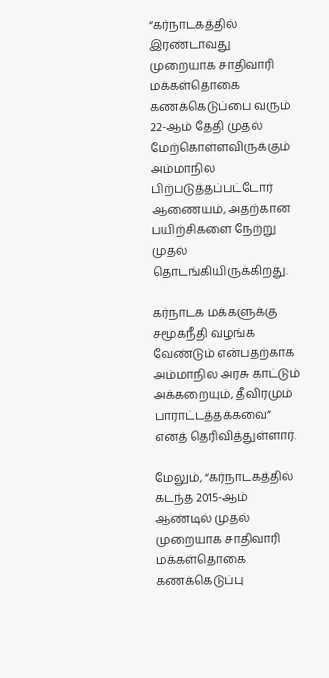“கர்நாடகத்தில் இரண்டாவது முறையாக சாதிவாரி மக்கள்தொகை கணக்கெடுப்பை வரும் 22-ஆம் தேதி முதல் மேற்கொள்ளவிருக்கும் அம்மாநில பிற்படுத்தப்பட்டோர் ஆணையம், அதற்கான பயிற்சிகளை நேற்று முதல் தொடங்கியிருக்கிறது.

கர்நாடக மக்களுக்கு சமூகநீதி வழங்க வேண்டும் என்பதற்காக அம்மாநில அரசு காட்டும் அக்கறையும், தீவிரமும் பாராட்டத்தக்கவை” எனத் தெரிவித்துள்ளார்.

மேலும், “கர்நாடகத்தில் கடந்த 2015-ஆம் ஆண்டில் முதல் முறையாக சாதிவாரி மக்கள்தொகை கணக்கெடுப்பு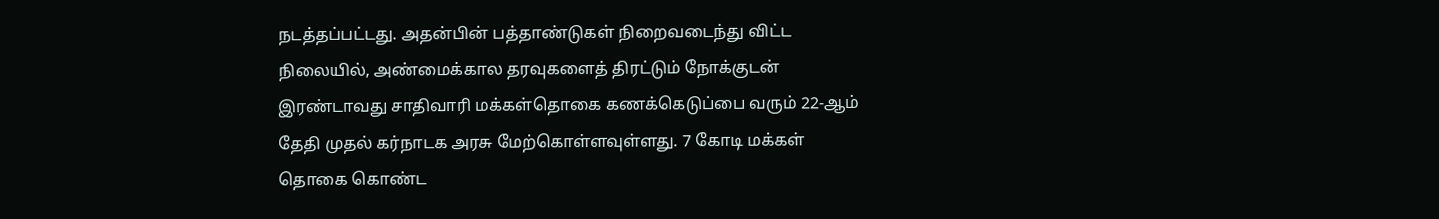நடத்தப்பட்டது. அதன்பின் பத்தாண்டுகள் நிறைவடைந்து விட்ட நிலையில், அண்மைக்கால தரவுகளைத் திரட்டும் நோக்குடன் இரண்டாவது சாதிவாரி மக்கள்தொகை கணக்கெடுப்பை வரும் 22-ஆம் தேதி முதல் கர்நாடக அரசு மேற்கொள்ளவுள்ளது. 7 கோடி மக்கள் தொகை கொண்ட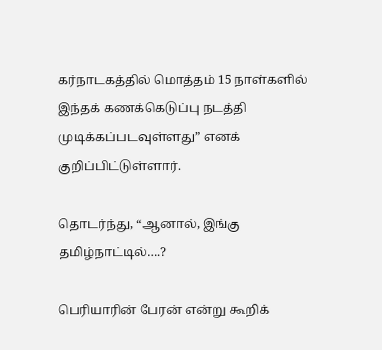கர்நாடகத்தில் மொத்தம் 15 நாள்களில் இந்தக் கணக்கெடுப்பு நடத்தி முடிக்கப்படவுள்ளது” எனக் குறிப்பிட்டுள்ளார்.

தொடர்ந்து, “ஆனால், இங்கு தமிழ்நாட்டில்….?

பெரியாரின் பேரன் என்று கூறிக்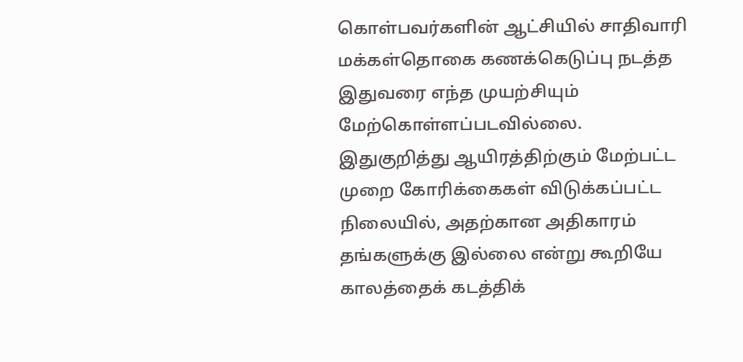கொள்பவர்களின் ஆட்சியில் சாதிவாரி மக்கள்தொகை கணக்கெடுப்பு நடத்த இதுவரை எந்த முயற்சியும் மேற்கொள்ளப்படவில்லை. இதுகுறித்து ஆயிரத்திற்கும் மேற்பட்ட முறை கோரிக்கைகள் விடுக்கப்பட்ட நிலையில், அதற்கான அதிகாரம் தங்களுக்கு இல்லை என்று கூறியே காலத்தைக் கடத்திக்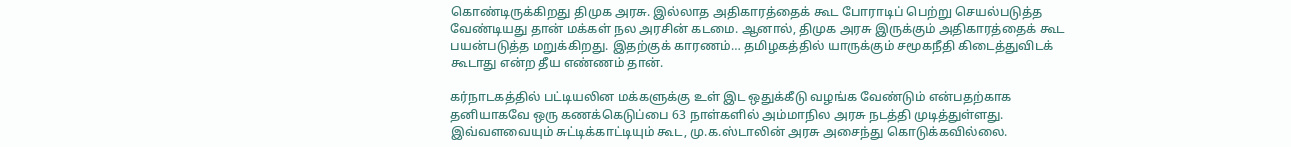கொண்டிருக்கிறது திமுக அரசு. இல்லாத அதிகாரத்தைக் கூட போராடிப் பெற்று செயல்படுத்த வேண்டியது தான் மக்கள் நல அரசின் கடமை. ஆனால், திமுக அரசு இருக்கும் அதிகாரத்தைக் கூட பயன்படுத்த மறுக்கிறது. இதற்குக் காரணம்… தமிழகத்தில் யாருக்கும் சமூகநீதி கிடைத்துவிடக் கூடாது என்ற தீய எண்ணம் தான்.

கர்நாடகத்தில் பட்டியலின மக்களுக்கு உள் இட ஒதுக்கீடு வழங்க வேண்டும் என்பதற்காக தனியாகவே ஒரு கணக்கெடுப்பை 63 நாள்களில் அம்மாநில அரசு நடத்தி முடித்துள்ளது. இவ்வளவையும் சுட்டிக்காட்டியும் கூட, மு.க.ஸ்டாலின் அரசு அசைந்து கொடுக்கவில்லை.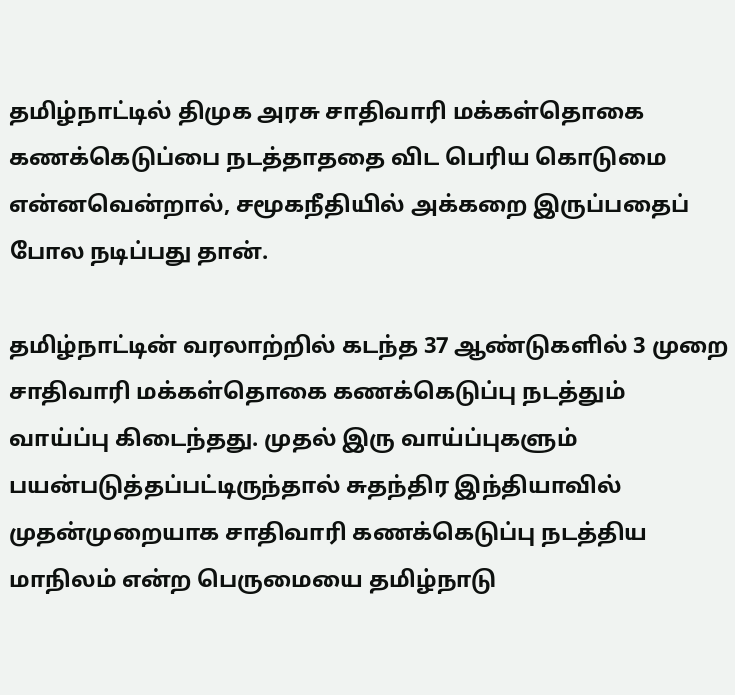தமிழ்நாட்டில் திமுக அரசு சாதிவாரி மக்கள்தொகை கணக்கெடுப்பை நடத்தாததை விட பெரிய கொடுமை என்னவென்றால், சமூகநீதியில் அக்கறை இருப்பதைப் போல நடிப்பது தான்.

தமிழ்நாட்டின் வரலாற்றில் கடந்த 37 ஆண்டுகளில் 3 முறை சாதிவாரி மக்கள்தொகை கணக்கெடுப்பு நடத்தும் வாய்ப்பு கிடைந்தது. முதல் இரு வாய்ப்புகளும் பயன்படுத்தப்பட்டிருந்தால் சுதந்திர இந்தியாவில் முதன்முறையாக சாதிவாரி கணக்கெடுப்பு நடத்திய மாநிலம் என்ற பெருமையை தமிழ்நாடு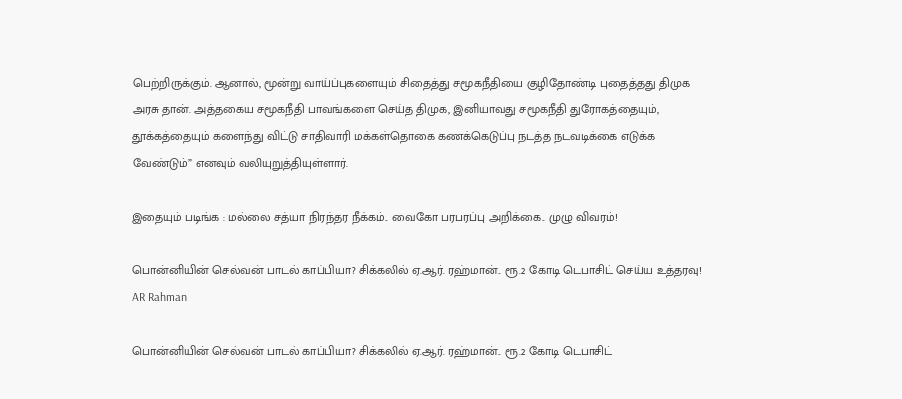பெற்றிருக்கும். ஆனால், மூன்று வாய்ப்புகளையும் சிதைத்து சமூகநீதியை குழிதோண்டி புதைத்தது திமுக அரசு தான். அத்தகைய சமூகநீதி பாவங்களை செய்த திமுக, இனியாவது சமூகநீதி துரோகத்தையும், தூக்கத்தையும் களைந்து விட்டு சாதிவாரி மக்கள்தொகை கணக்கெடுப்பு நடத்த நடவடிக்கை எடுக்க வேண்டும்” எனவும் வலியுறுத்தியுள்ளார்.

இதையும் படிங்க : மல்லை சத்யா நிரந்தர நீக்கம்.. வைகோ பரபரப்பு அறிக்கை.. முழு விவரம்!

பொன்னியின் செல்வன் பாடல் காப்பியா? சிக்கலில் ஏ.ஆர். ரஹ்மான்.. ரூ.2 கோடி டெபாசிட் செய்ய உத்தரவு! AR Rahman

பொன்னியின் செல்வன் பாடல் காப்பியா? சிக்கலில் ஏ.ஆர். ரஹ்மான்.. ரூ.2 கோடி டெபாசிட்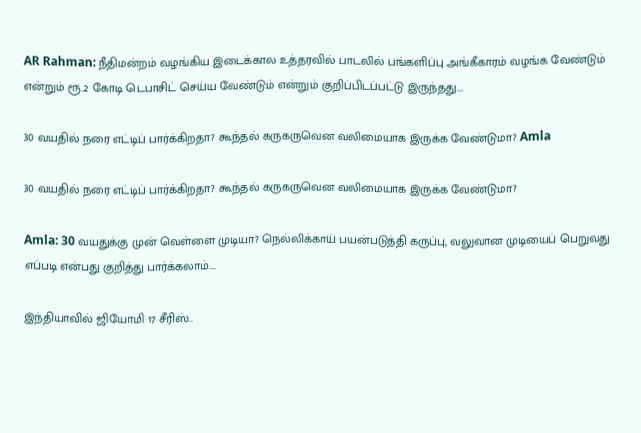AR Rahman: நீதிமன்றம் வழங்கிய இடைக்கால உத்தரவில் பாடலில் பங்களிப்பு அங்கீகாரம் வழங்க வேண்டும் என்றும் ரூ.2 கோடி டெபாசிட் செய்ய வேண்டும் என்றும் குறிப்பிடப்பட்டு இருந்தது….

30 வயதில் நரை எட்டிப் பார்க்கிறதா? கூந்தல் கருகருவென வலிமையாக இருக்க வேண்டுமா? Amla

30 வயதில் நரை எட்டிப் பார்க்கிறதா? கூந்தல் கருகருவென வலிமையாக இருக்க வேண்டுமா?

Amla: 30 வயதுக்கு முன் வெள்ளை முடியா? நெல்லிக்காய் பயன்படுத்தி கருப்பு, வலுவான முடியைப் பெறுவது எப்படி என்பது குறித்து பார்க்கலாம்….

இந்தியாவில் ஜியோமி 17 சீரிஸ்..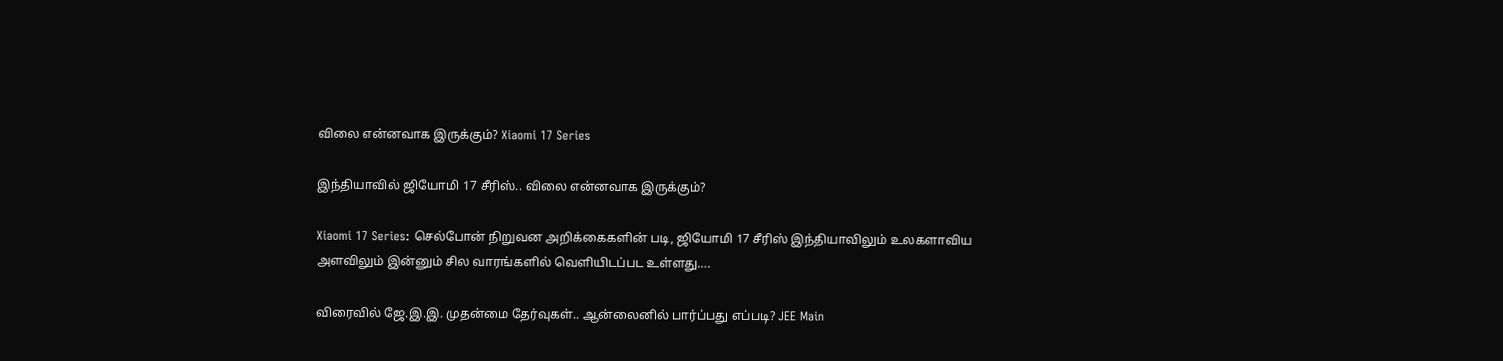விலை என்னவாக இருக்கும்? Xiaomi 17 Series

இந்தியாவில் ஜியோமி 17 சீரிஸ்.. விலை என்னவாக இருக்கும்?

Xiaomi 17 Series: செல்போன் நிறுவன அறிக்கைகளின் படி, ஜியோமி 17 சீரிஸ் இந்தியாவிலும் உலகளாவிய அளவிலும் இன்னும் சில வாரங்களில் வெளியிடப்பட உள்ளது….

விரைவில் ஜே.இ.இ. முதன்மை தேர்வுகள்.. ஆன்லைனில் பார்ப்பது எப்படி? JEE Main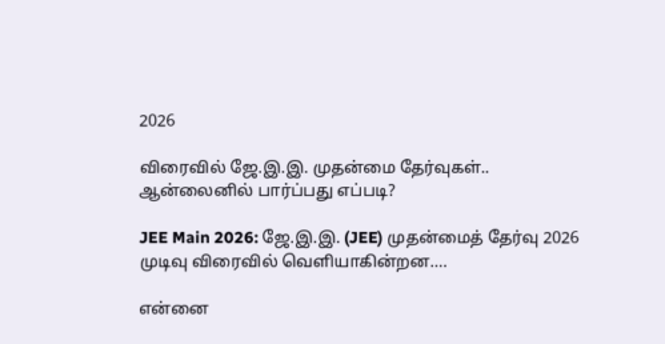2026

விரைவில் ஜே.இ.இ. முதன்மை தேர்வுகள்.. ஆன்லைனில் பார்ப்பது எப்படி?

JEE Main 2026: ஜே.இ.இ. (JEE) முதன்மைத் தேர்வு 2026 முடிவு விரைவில் வெளியாகின்றன….

என்னை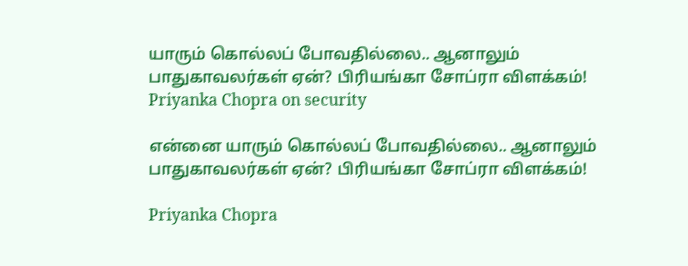யாரும் கொல்லப் போவதில்லை.. ஆனாலும் பாதுகாவலர்கள் ஏன்? பிரியங்கா சோப்ரா விளக்கம்! Priyanka Chopra on security

என்னை யாரும் கொல்லப் போவதில்லை.. ஆனாலும் பாதுகாவலர்கள் ஏன்? பிரியங்கா சோப்ரா விளக்கம்!

Priyanka Chopra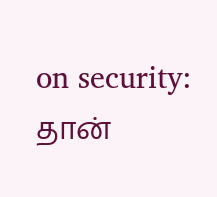on security: தான்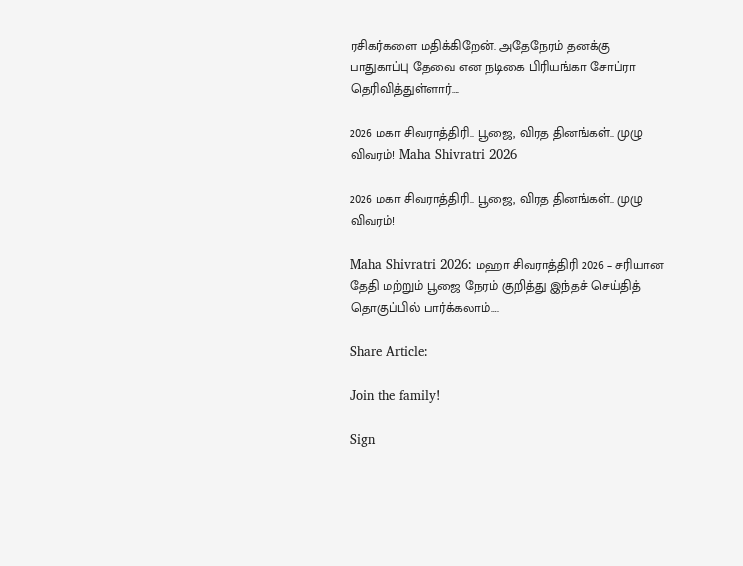ரசிகர்களை மதிக்கிறேன். அதேநேரம் தனக்கு பாதுகாப்பு தேவை என நடிகை பிரியங்கா சோப்ரா தெரிவித்துள்ளார்….

2026 மகா சிவராத்திரி.. பூஜை, விரத தினங்கள்.. முழு விவரம்! Maha Shivratri 2026

2026 மகா சிவராத்திரி.. பூஜை, விரத தினங்கள்.. முழு விவரம்!

Maha Shivratri 2026: மஹா சிவராத்திரி 2026 – சரியான தேதி மற்றும் பூஜை நேரம் குறித்து இந்தச் செய்தித் தொகுப்பில் பார்க்கலாம்….

Share Article:

Join the family!

Sign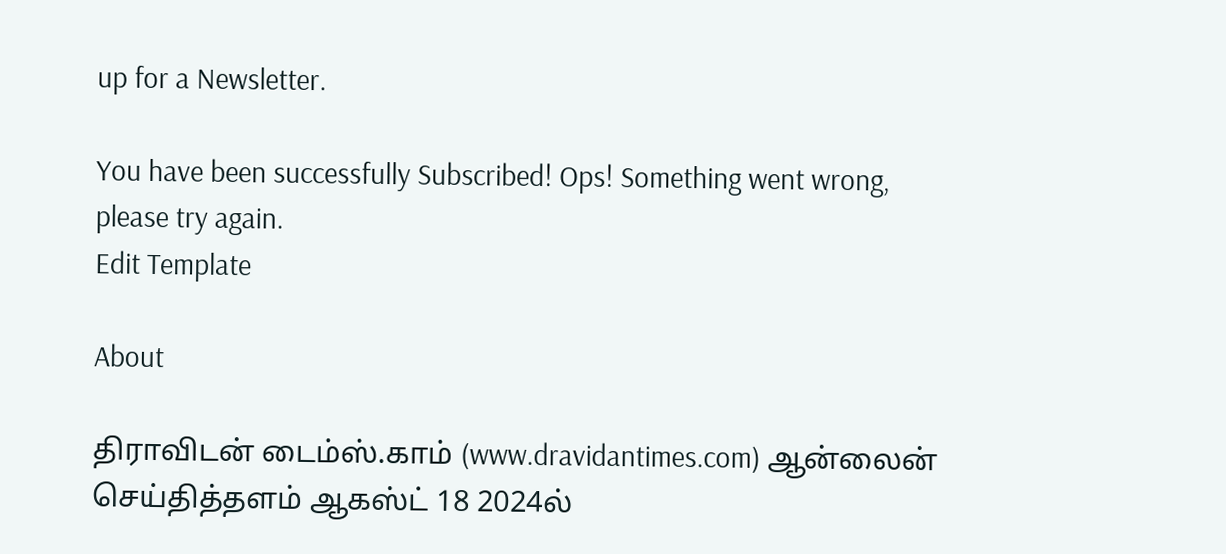up for a Newsletter.

You have been successfully Subscribed! Ops! Something went wrong, please try again.
Edit Template

About

திராவிடன் டைம்ஸ்.காம் (www.dravidantimes.com) ஆன்லைன் செய்தித்தளம் ஆகஸ்ட் 18 2024ல்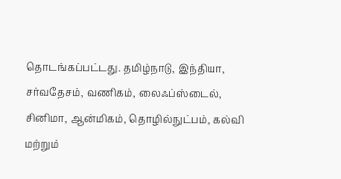தொடங்கப்பட்டது. தமிழ்நாடு, இந்தியா, சர்வதேசம், வணிகம், லைஃப்ஸ்டைல், சினிமா, ஆன்மிகம், தொழில்நுட்பம், கல்வி மற்றும்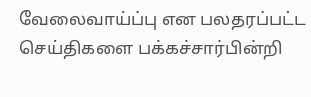வேலைவாய்ப்பு என பலதரப்பட்ட செய்திகளை பக்கச்சார்பின்றி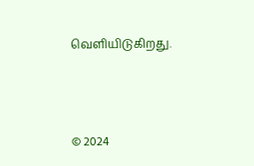வெளியிடுகிறது.



© 2024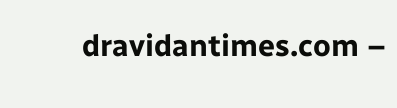dravidantimes.com –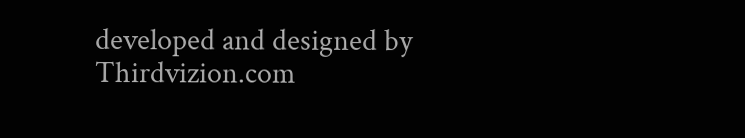developed and designed by Thirdvizion.com